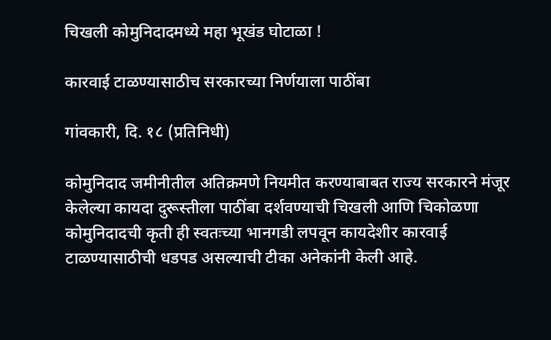चिखली कोमुनिदादमध्ये महा भूखंड घोटाळा !

कारवाई टाळण्यासाठीच सरकारच्या निर्णयाला पाठींबा

गांवकारी, दि. १८ (प्रतिनिधी)

कोमुनिदाद जमीनीतील अतिक्रमणे नियमीत करण्याबाबत राज्य सरकारने मंजूर केलेल्या कायदा दुरूस्तीला पाठींबा दर्शवण्याची चिखली आणि चिकोळणा कोमुनिदादची कृती ही स्वतःच्या भानगडी लपवून कायदेशीर कारवाई टाळण्यासाठीची धडपड असल्याची टीका अनेकांनी केली आहे.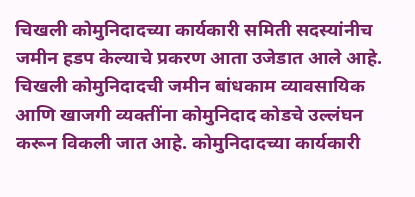चिखली कोमुनिदादच्या कार्यकारी समिती सदस्यांनीच जमीन हडप केल्याचे प्रकरण आता उजेडात आले आहे.
चिखली कोमुनिदादची जमीन बांधकाम व्यावसायिक आणि खाजगी व्यक्तींना कोमुनिदाद कोडचे उल्लंघन करून विकली जात आहे. कोमुनिदादच्या कार्यकारी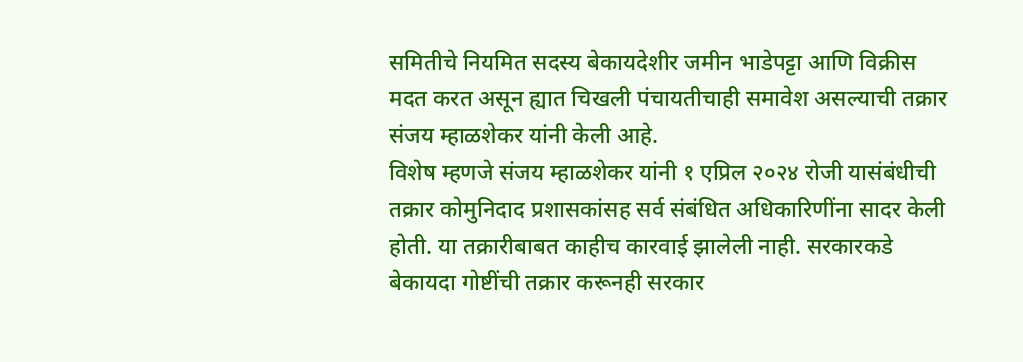समितीचे नियमित सदस्य बेकायदेशीर जमीन भाडेपट्टा आणि विक्रीस मदत करत असून ह्यात चिखली पंचायतीचाही समावेश असल्याची तक्रार संजय म्हाळशेकर यांनी केली आहे.
विशेष म्हणजे संजय म्हाळशेकर यांनी १ एप्रिल २०२४ रोजी यासंबंधीची तक्रार कोमुनिदाद प्रशासकांसह सर्व संबंधित अधिकारिणींना सादर केली होती. या तक्रारीबाबत काहीच कारवाई झालेली नाही. सरकारकडे बेकायदा गोष्टींची तक्रार करूनही सरकार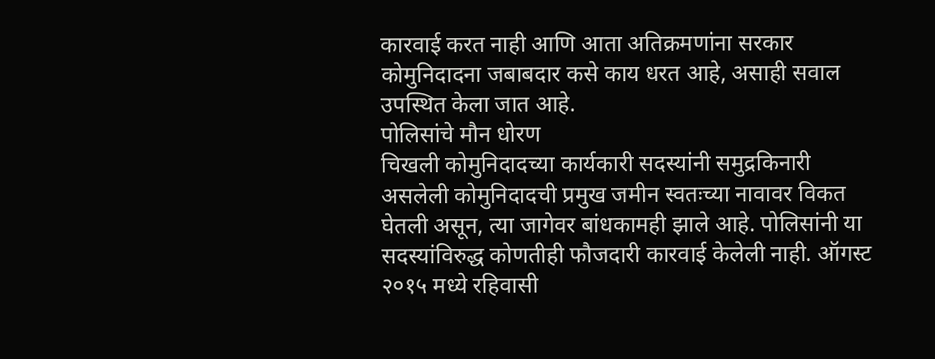कारवाई करत नाही आणि आता अतिक्रमणांना सरकार कोमुनिदादना जबाबदार कसे काय धरत आहे, असाही सवाल उपस्थित केला जात आहे.
पोलिसांचे मौन धोरण
चिखली कोमुनिदादच्या कार्यकारी सदस्यांनी समुद्रकिनारी असलेली कोमुनिदादची प्रमुख जमीन स्वतःच्या नावावर विकत घेतली असून, त्या जागेवर बांधकामही झाले आहे. पोलिसांनी या सदस्यांविरुद्ध कोणतीही फौजदारी कारवाई केलेली नाही. ऑगस्ट २०१५ मध्ये रहिवासी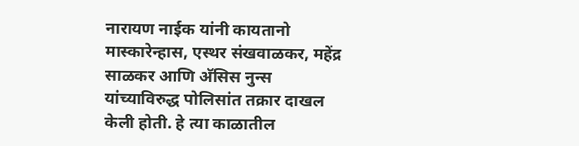नारायण नाईक यांनी कायतानो मास्कारेन्हास, एस्थर संखवाळकर, महेंद्र साळकर आणि अ‍ॅसिस नुन्स यांच्याविरुद्ध पोलिसांत तक्रार दाखल केली होती. हे त्या काळातील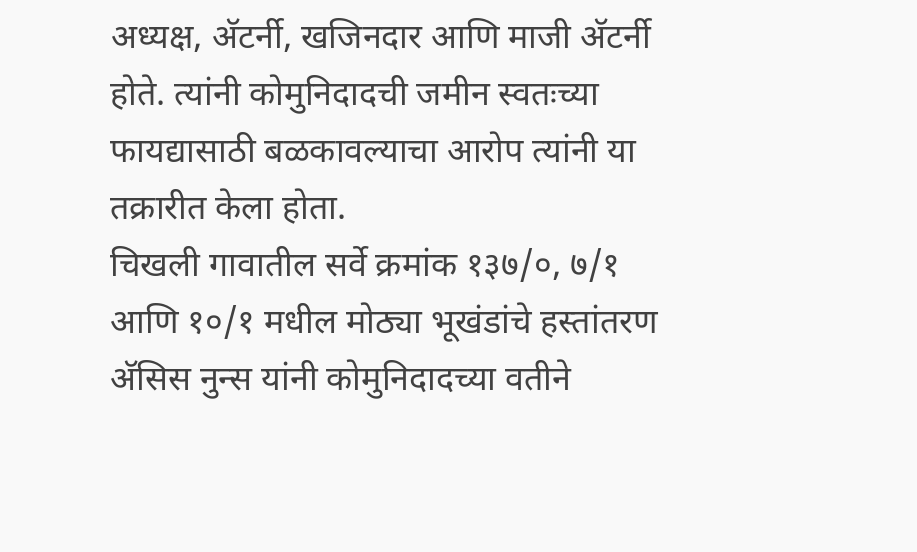अध्यक्ष, अ‍ॅटर्नी, खजिनदार आणि माजी अ‍ॅटर्नी होते. त्यांनी कोमुनिदादची जमीन स्वतःच्या फायद्यासाठी बळकावल्याचा आरोप त्यांनी या तक्रारीत केला होता.
चिखली गावातील सर्वे क्रमांक १३७/०, ७/१ आणि १०/१ मधील मोठ्या भूखंडांचे हस्तांतरण अ‍ॅसिस नुन्स यांनी कोमुनिदादच्या वतीने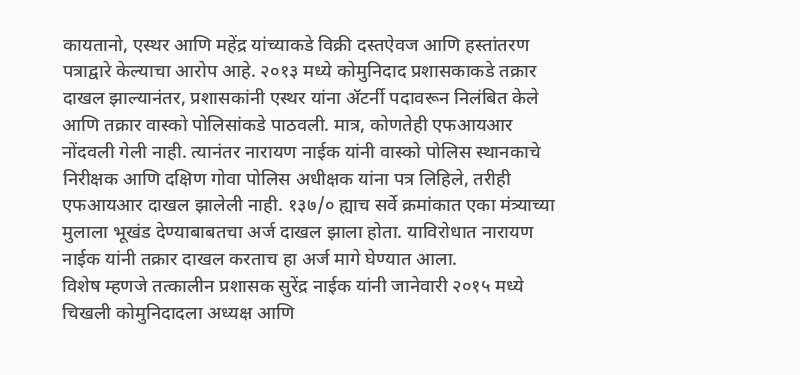कायतानो, एस्थर आणि महेंद्र यांच्याकडे विक्री दस्तऐवज आणि हस्तांतरण पत्राद्वारे केल्याचा आरोप आहे. २०१३ मध्ये कोमुनिदाद प्रशासकाकडे तक्रार दाखल झाल्यानंतर, प्रशासकांनी एस्थर यांना अ‍ॅटर्नी पदावरून निलंबित केले आणि तक्रार वास्को पोलिसांकडे पाठवली. मात्र, कोणतेही एफआयआर नोंदवली गेली नाही. त्यानंतर नारायण नाईक यांनी वास्को पोलिस स्थानकाचे निरीक्षक आणि दक्षिण गोवा पोलिस अधीक्षक यांना पत्र लिहिले, तरीही एफआयआर दाखल झालेली नाही. १३७/० ह्याच सर्वे क्रमांकात एका मंत्र्याच्या मुलाला भूखंड देण्याबाबतचा अर्ज दाखल झाला होता. याविरोधात नारायण नाईक यांनी तक्रार दाखल करताच हा अर्ज मागे घेण्यात आला.
विशेष म्हणजे तत्कालीन प्रशासक सुरेंद्र नाईक यांनी जानेवारी २०१५ मध्ये चिखली कोमुनिदादला अध्यक्ष आणि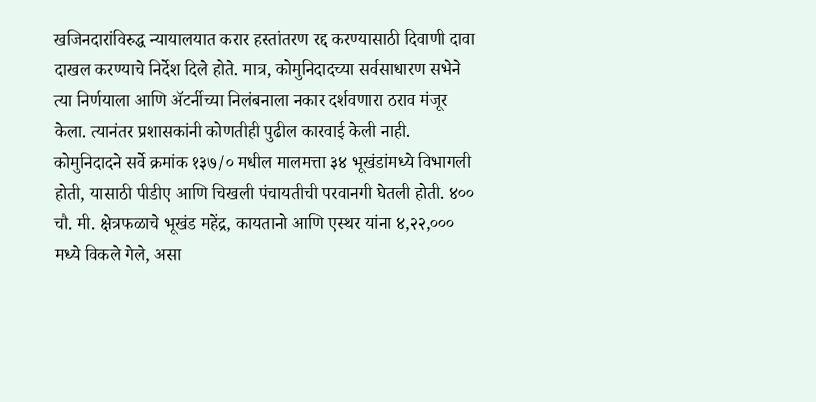खजिनदारांविरुद्ध न्यायालयात करार हस्तांतरण रद्द करण्यासाठी दिवाणी दावा दाखल करण्याचे निर्देश दिले होते. मात्र, कोमुनिदादच्या सर्वसाधारण सभेने त्या निर्णयाला आणि अ‍ॅटर्नीच्या निलंबनाला नकार दर्शवणारा ठराव मंजूर केला. त्यानंतर प्रशासकांनी कोणतीही पुढील कारवाई केली नाही.
कोमुनिदादने सर्वे क्रमांक १३७/० मधील मालमत्ता ३४ भूखंडांमध्ये विभागली होती, यासाठी पीडीए आणि चिखली पंचायतीची परवानगी घेतली होती. ४०० चौ. मी. क्षेत्रफळाचे भूखंड महेंद्र, कायतानो आणि एस्थर यांना ४,२२,००० मध्ये विकले गेले, असा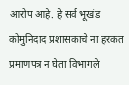आरोप आहे. हे सर्व भूखंड कोमुनिदाद प्रशासकाचे ना हरकत प्रमाणपत्र न घेता विभागले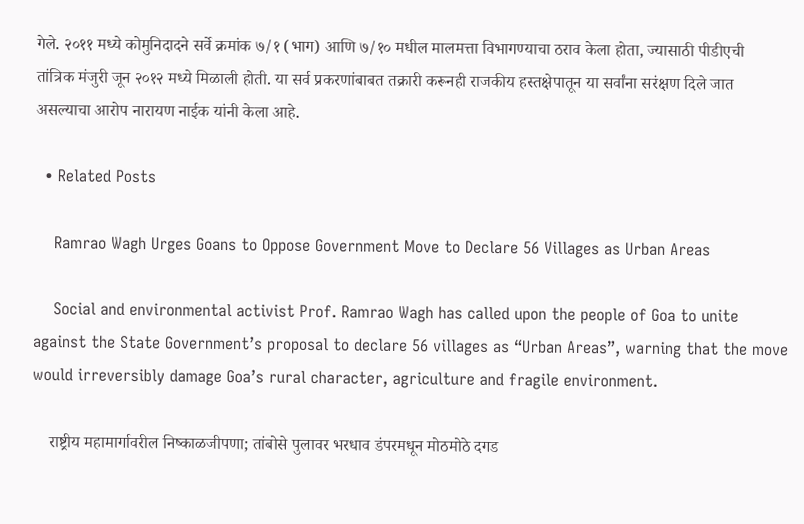गेले. २०११ मध्ये कोमुनिदादने सर्वे क्रमांक ७/१ (भाग) आणि ७/१० मधील मालमत्ता विभागण्याचा ठराव केला होता, ज्यासाठी पीडीएची तांत्रिक मंजुरी जून २०१२ मध्ये मिळाली होती. या सर्व प्रकरणांबाबत तक्रारी करूनही राजकीय हस्तक्षेपातून या सर्वांना सरंक्षण दिले जात असल्याचा आरोप नारायण नाईक यांनी केला आहे.

  • Related Posts

    Ramrao Wagh Urges Goans to Oppose Government Move to Declare 56 Villages as Urban Areas

    Social and environmental activist Prof. Ramrao Wagh has called upon the people of Goa to unite against the State Government’s proposal to declare 56 villages as “Urban Areas”, warning that the move would irreversibly damage Goa’s rural character, agriculture and fragile environment.

    राष्ट्रीय महामार्गावरील निष्काळजीपणा; तांबोसे पुलावर भरधाव डंपरमधून मोठमोठे दगड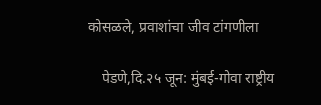कोसळले, प्रवाशांचा जीव टांगणीला

    पेडणे,दि.२५ जून: मुंबई-गोवा राष्ट्रीय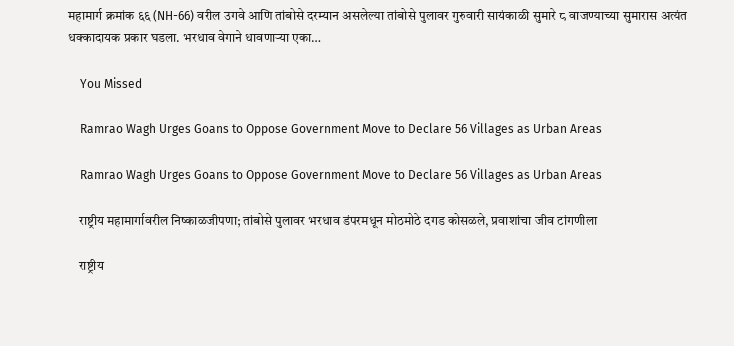महामार्ग क्रमांक ६६ (NH-66) वरील उगवे आणि तांबोसे दरम्यान असलेल्या तांबोसे पुलावर गुरुवारी सायंकाळी सुमारे ८ वाजण्याच्या सुमारास अत्यंत धक्कादायक प्रकार घडला. भरधाव वेगाने धावणाऱ्या एका…

    You Missed

    Ramrao Wagh Urges Goans to Oppose Government Move to Declare 56 Villages as Urban Areas

    Ramrao Wagh Urges Goans to Oppose Government Move to Declare 56 Villages as Urban Areas

    राष्ट्रीय महामार्गावरील निष्काळजीपणा; तांबोसे पुलावर भरधाव डंपरमधून मोठमोठे दगड कोसळले, प्रवाशांचा जीव टांगणीला

    राष्ट्रीय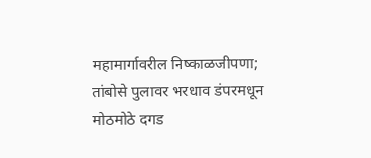महामार्गावरील निष्काळजीपणा; तांबोसे पुलावर भरधाव डंपरमधून मोठमोठे दगड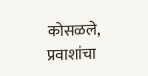कोसळले, प्रवाशांचा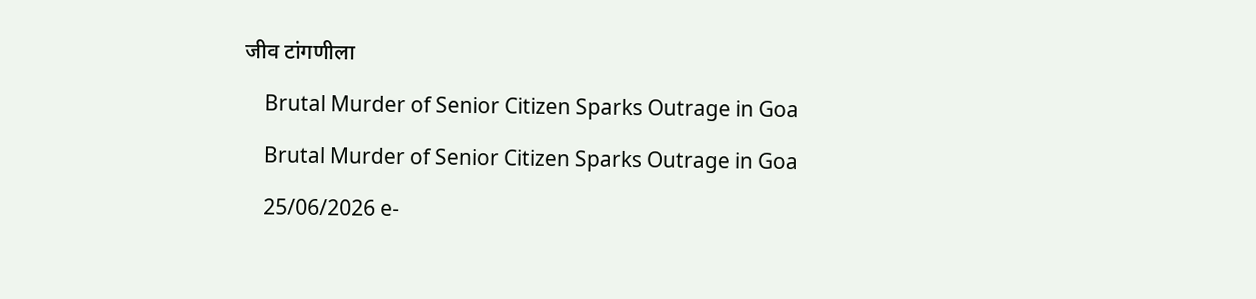जीव टांगणीला

    Brutal Murder of Senior Citizen Sparks Outrage in Goa

    Brutal Murder of Senior Citizen Sparks Outrage in Goa

    25/06/2026 e-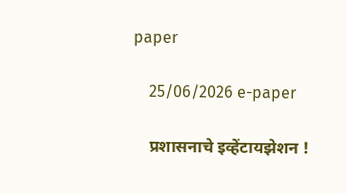paper

    25/06/2026 e-paper

    प्रशासनाचे इव्हेंटायझेशन !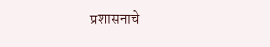प्रशासनाचे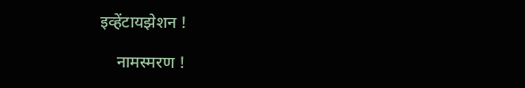इव्हेंटायझेशन !

    नामस्मरण !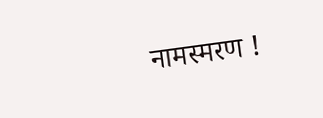नामस्मरण !